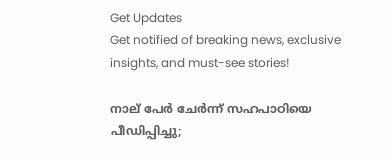Get Updates
Get notified of breaking news, exclusive insights, and must-see stories!

നാല് പേര്‍ ചേര്‍ന്ന് സഹപാഠിയെ പീഡിപ്പിച്ചു;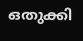ഒതുക്കി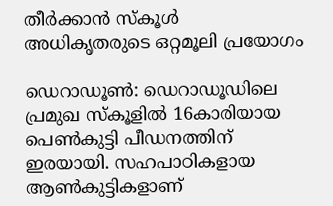തീർക്കാൻ സ്കൂൾ അധികൃതരുടെ ഒറ്റമൂലി പ്രയോഗം

ഡെറാഡൂൺ: ഡെറാഡൂഡിലെ പ്രമുഖ സ്കൂളിൽ 16കാരിയായ പെൺകുട്ടി പീഡനത്തിന് ഇരയായി. സഹപാഠികളായ ആൺകുട്ടികളാണ്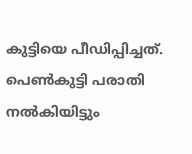കുട്ടിയെ പീഡിപ്പിച്ചത്. പെൺകുട്ടി പരാതി നൽകിയിട്ടും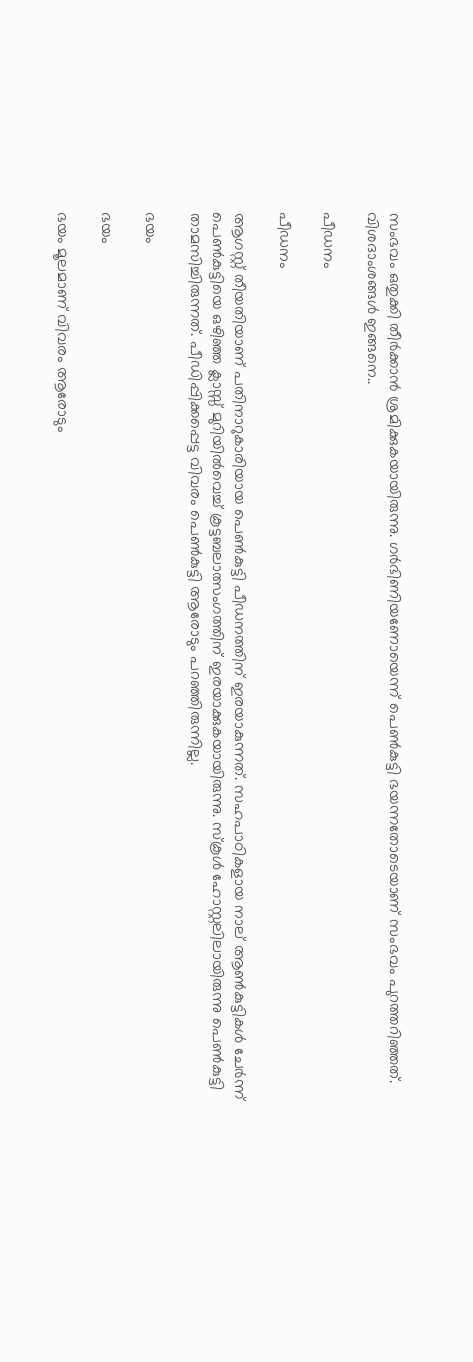സംഭവം ഒതുക്കി തീർക്കാൻ ശ്രമിക്കുകയായിരുന്നു. ഗർഭിണിയണോയെന്ന് പെൺകുട്ടി ഭയന്നതോടെയാണ് സംഭവം പുറത്തറിഞ്ഞത്. വിശദാംശങ്ങൾ ഇങ്ങനെ..

പീഡനം

പീഡനം

ആഗസ്റ്റ് തീയതിയാണ് പതിനാറുകാരിയായ പെൺകുട്ടി പീഡനത്തിന് ഇരയാകുന്നത്. സഹപാഠികളായ നാല് ആൺകുട്ടികൾ ചേർന്ന് പെൺകുട്ടിയെ ഒഴിഞ്ഞ ക്ലാസ്സ് മുറിയിൽവെച്ച് കൂട്ടബലാത്സംഗത്തിന് ഇരയാക്കുകയായിരുന്നു. സ്കൂൾ ഹോസ്റ്റലിലായിരുന്നു പെൺകുട്ടി താമസിച്ചിരുന്നത്. പീഡിപ്പിക്കപ്പെട്ട വിവരം പെൺകുട്ടി ആരോടും പറഞ്ഞിരുന്നില്ല.

ഭയം

ഭയം

ഭയം മൂലമാണ് വിവരം ആരോടും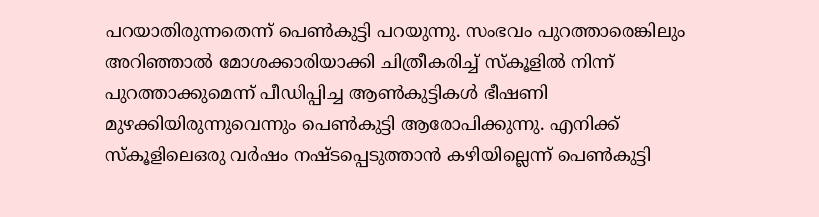പറയാതിരുന്നതെന്ന് പെൺകുട്ടി പറയുന്നു. സംഭവം പുറത്താരെങ്കിലും അറിഞ്ഞാൽ മോശക്കാരിയാക്കി ചിത്രീകരിച്ച് സ്കൂളിൽ നിന്ന് പുറത്താക്കുമെന്ന് പീഡിപ്പിച്ച ആൺകുട്ടികൾ ഭീഷണി മുഴക്കിയിരുന്നുവെന്നും പെൺകുട്ടി ആരോപിക്കുന്നു. എനിക്ക് സ്കൂളിലെഒരു വർഷം നഷ്ടപ്പെടുത്താൻ കഴിയില്ലെന്ന് പെൺകുട്ടി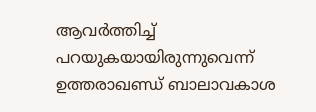ആവർത്തിച്ച് പറയുകയായിരുന്നുവെന്ന് ഉത്തരാഖണ്ഡ് ബാലാവകാശ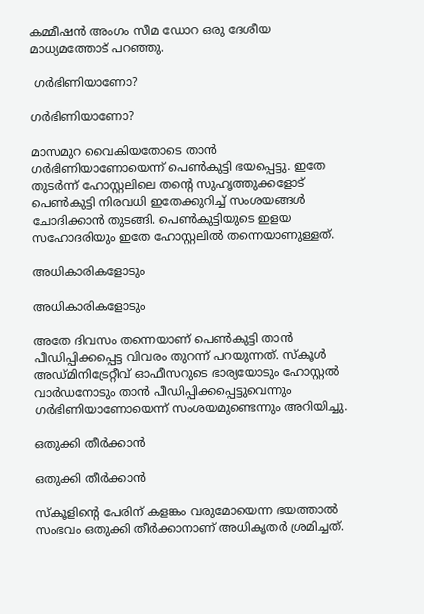കമ്മീഷൻ അംഗം സീമ ഡോറ ഒരു ദേശീയ മാധ്യമത്തോട് പറഞ്ഞു.

 ഗർഭിണിയാണോ?

ഗർഭിണിയാണോ?

മാസമുറ വൈകിയതോടെ താൻ ഗർഭിണിയാണോയെന്ന് പെൺകുട്ടി ഭയപ്പെട്ടു. ഇതേ തുടർന്ന് ഹോസ്റ്റലിലെ തന്റെ സുഹൃത്തുക്കളോട് പെൺകുട്ടി നിരവധി ഇതേക്കുറിച്ച് സംശയങ്ങൾ ചോദിക്കാൻ തുടങ്ങി. പെൺകുട്ടിയുടെ ഇളയ സഹോദരിയും ഇതേ ഹോസ്റ്റലിൽ തന്നെയാണുള്ളത്.

അധികാരികളോടും

അധികാരികളോടും

അതേ ദിവസം തന്നെയാണ് പെൺകുട്ടി താൻ പീഡിപ്പിക്കപ്പെട്ട വിവരം തുറന്ന് പറയുന്നത്. സ്കൂൾ അഡ്മിനിട്രേറ്റീവ് ഓഫീസറുടെ ഭാര്യയോടും ഹോസ്റ്റൽ വാർഡനോടും താൻ പീഡിപ്പിക്കപ്പെട്ടുവെന്നും ഗർഭിണിയാണോയെന്ന് സംശയമുണ്ടെന്നും അറിയിച്ചു.

ഒതുക്കി തീർക്കാൻ

ഒതുക്കി തീർക്കാൻ

സ്കൂളിന്റെ പേരിന് കളങ്കം വരുമോയെന്ന ഭയത്താൽ സംഭവം ഒതുക്കി തീർക്കാനാണ് അധികൃതർ ശ്രമിച്ചത്.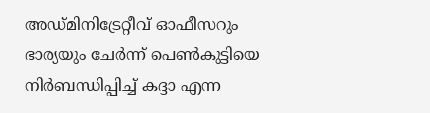അഡ്മിനിട്രേറ്റീവ് ഓഫീസറും ഭാര്യയും ചേർന്ന് പെൺകുട്ടിയെ നിർബന്ധിപ്പിച്ച് കദ്ദാ എന്ന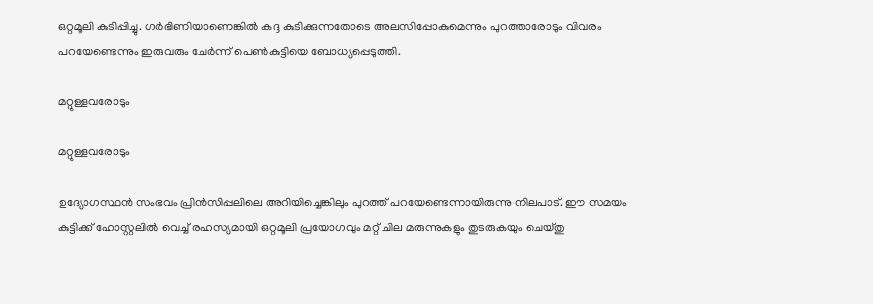ഒറ്റമൂലി കുടിപ്പിച്ചു. ഗർഭിണിയാണെങ്കിൽ കദ്ദ കുടിക്കുന്നതോടെ അലസിപ്പോകുമെന്നും പുറത്താരോടും വിവരം പറയേണ്ടെന്നും ഇരുവരും ചേർന്ന് പെൺകുട്ടിയെ ബോധ്യപ്പെടുത്തി.

മറ്റുള്ളവരോടും

മറ്റുള്ളവരോടും

ഉദ്യോഗസ്ഥൻ സംഭവം പ്രിൻസിപ്പലിലെ അറിയിച്ചെങ്കിലും പുറത്ത് പറയേണ്ടെന്നായിരുന്നു നിലപാട്. ഈ സമയം കുട്ടിക്ക് ഹോസ്റ്റലിൽ വെച്ച് രഹസ്യമായി ഒറ്റമൂലി പ്രയോഗവും മറ്റ് ചില മരുന്നുകളും തുടരുകയും ചെയ്തു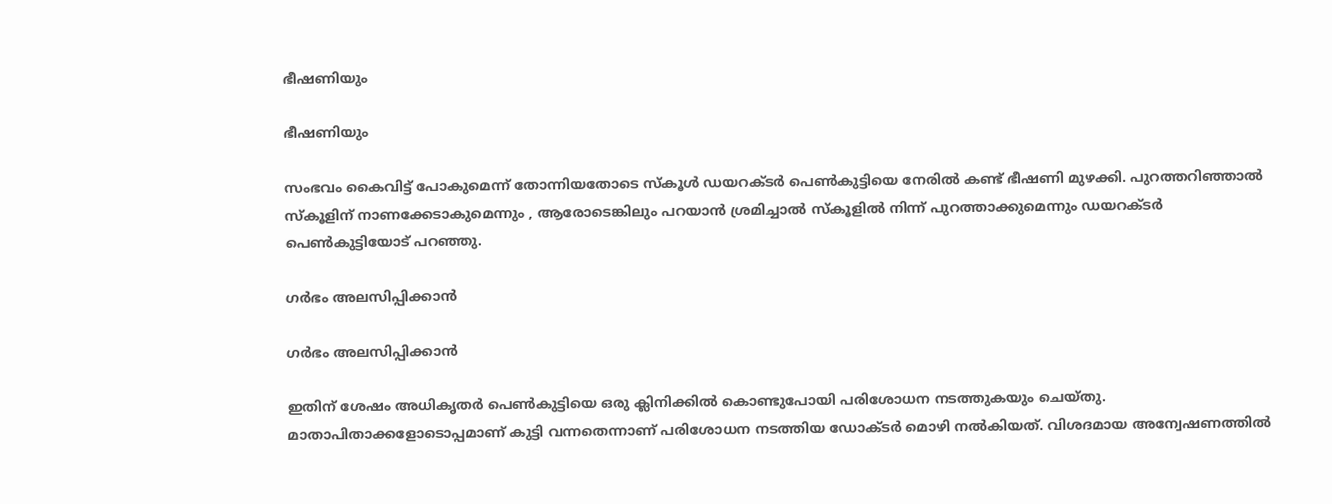ഭീഷണിയും

ഭീഷണിയും

സംഭവം കൈവിട്ട് പോകുമെന്ന് തോന്നിയതോടെ സ്കൂൾ ഡയറക്ടർ പെൺ‍കുട്ടിയെ നേരിൽ കണ്ട് ഭീഷണി മുഴക്കി. പുറത്തറിഞ്ഞാൽ സ്കൂളിന് നാണക്കേടാകുമെന്നും , ആരോടെങ്കിലും പറയാൻ ശ്രമിച്ചാൽ സ്കൂളിൽ നിന്ന് പുറത്താക്കുമെന്നും ഡയറക്ടർ പെൺകുട്ടിയോട് പറഞ്ഞു.

ഗർഭം അലസിപ്പിക്കാൻ

ഗർഭം അലസിപ്പിക്കാൻ

ഇതിന് ശേഷം അധികൃതർ പെൺകുട്ടിയെ ഒരു ക്ലിനിക്കിൽ കൊണ്ടുപോയി പരിശോധന നടത്തുകയും ചെയ്തു. മാതാപിതാക്കളോടൊപ്പമാണ് കുട്ടി വന്നതെന്നാണ് പരിശോധന നടത്തിയ ഡോക്ടർ മൊഴി നൽകിയത്. വിശദമായ അന്വേഷണത്തിൽ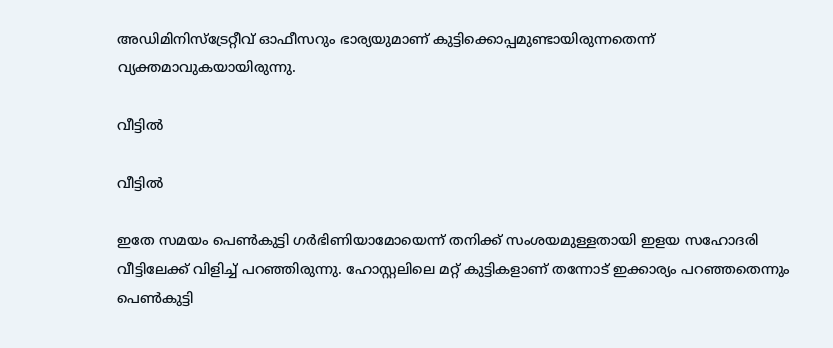അഡിമിനിസ്ട്രേറ്റീവ് ഓഫീസറും ഭാര്യയുമാണ് കുട്ടിക്കൊപ്പമുണ്ടായിരുന്നതെന്ന് വ്യക്തമാവുകയായിരുന്നു.

വീട്ടിൽ

വീട്ടിൽ

ഇതേ സമയം പെൺകുട്ടി ഗർഭിണിയാമോയെന്ന് തനിക്ക് സംശയമുള്ളതായി ഇളയ സഹോദരി വീട്ടിലേക്ക് വിളിച്ച് പറഞ്ഞിരുന്നു. ഹോസ്റ്റലിലെ മറ്റ് കുട്ടികളാണ് തന്നോട് ഇക്കാര്യം പറഞ്ഞതെന്നും പെൺകുട്ടി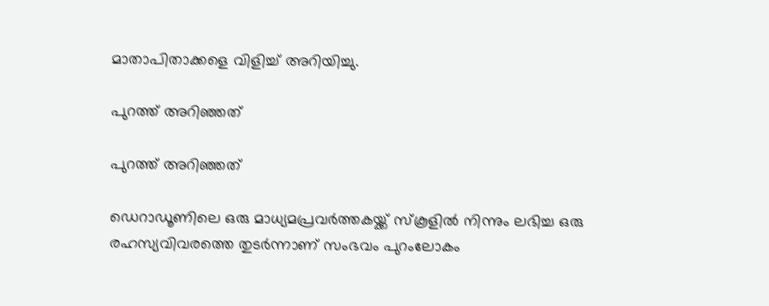മാതാപിതാക്കളെ വിളിച്ച് അറിയിച്ചു.

പുറത്ത് അറിഞ്ഞത്

പുറത്ത് അറിഞ്ഞത്

ഡെറാഡൂണിലെ ഒരു മാധ്യമപ്രവർത്തകയ്ക്ക് സ്കൂളിൽ നിന്നും ലഭിച്ച ഒരു രഹസ്യവിവരത്തെ തുടർന്നാണ് സംഭവം പുറംലോകം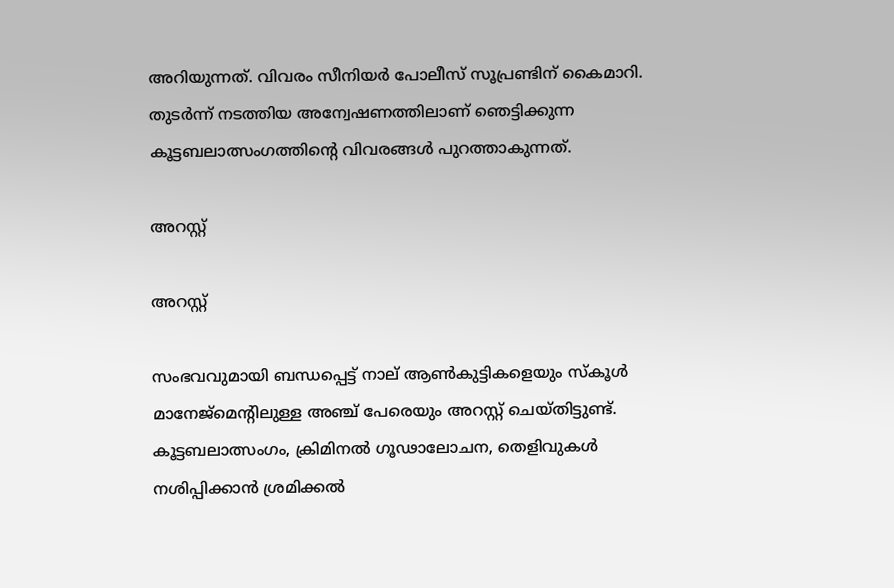അറിയുന്നത്. വിവരം സീനിയർ പോലീസ് സൂപ്രണ്ടിന് കൈമാറി. തുടർന്ന് നടത്തിയ അന്വേഷണത്തിലാണ് ഞെട്ടിക്കുന്ന കൂട്ടബലാത്സംഗത്തിന്റെ വിവരങ്ങൾ പുറത്താകുന്നത്.

അറസ്റ്റ്

അറസ്റ്റ്

സംഭവവുമായി ബന്ധപ്പെട്ട് നാല് ആൺകുട്ടികളെയും സ്കൂൾ മാനേജ്മെന്റിലുള്ള അഞ്ച് പേരെയും അറസ്റ്റ് ചെയ്തിട്ടുണ്ട്. കൂട്ടബലാത്സംഗം, ക്രിമിനൽ ഗൂഢാലോചന, തെളിവുകൾ നശിപ്പിക്കാൻ ശ്രമിക്കൽ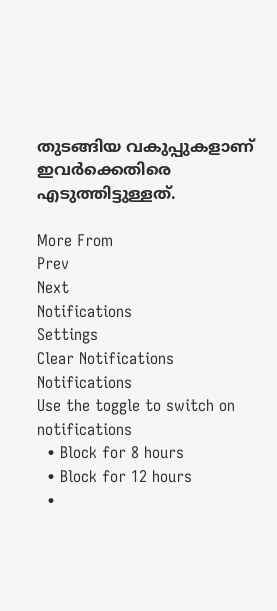തുടങ്ങിയ വകുപ്പുകളാണ് ഇവർക്കെതിരെ എടുത്തിട്ടുള്ളത്.

More From
Prev
Next
Notifications
Settings
Clear Notifications
Notifications
Use the toggle to switch on notifications
  • Block for 8 hours
  • Block for 12 hours
  •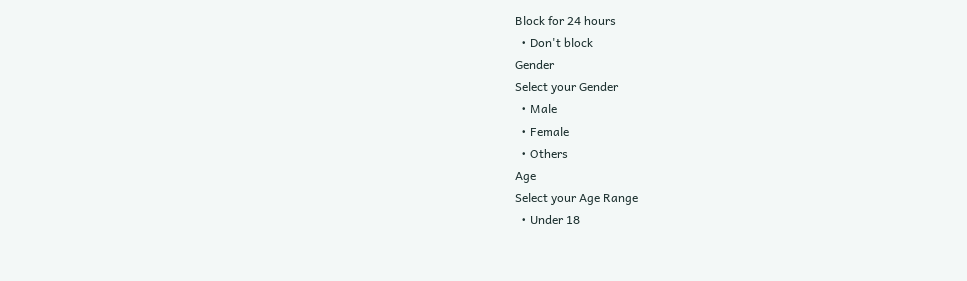Block for 24 hours
  • Don't block
Gender
Select your Gender
  • Male
  • Female
  • Others
Age
Select your Age Range
  • Under 18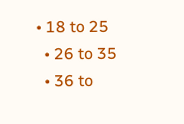• 18 to 25
  • 26 to 35
  • 36 to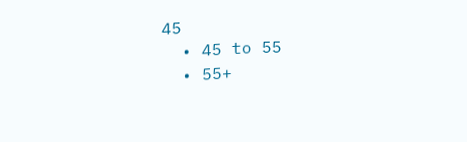45
  • 45 to 55
  • 55+